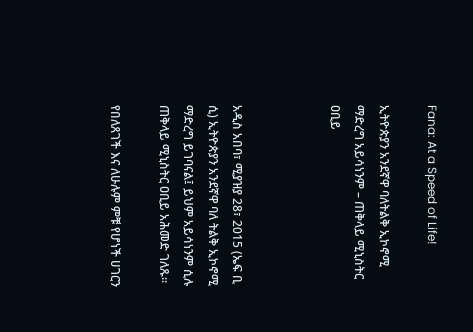Fana: At a Speed of Life!

ኢትዮጵያን አንደኛዋ ባለትልቅ ኢኮኖሚ ማድረግ አይሳነንም – ጠቅላይ ሚኒስትር ዐቢይ



አዲስ አበባ፣ ሚያዝያ 28፣ 2015 (ኤፍ ቢ ሲ) ኢትዮጵያን አንደኛዋ ባለ ትልቅ ኢኮኖሚ ማድረግ ይገባናል፤ ይህም አይሳነንም ሲሉ ጠቅላይ ሚኒስትር ዐቢይ አሕመድ ገለጹ፡፡

የበለጸገች እና ለሁሉም ምቹ የሆነች ሀገርን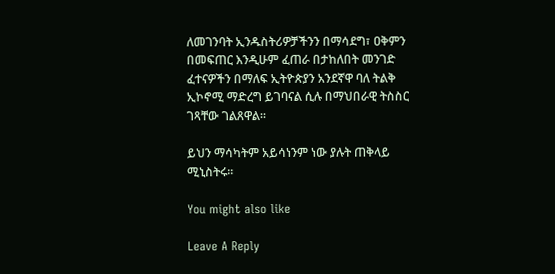ለመገንባት ኢንዱስትሪዎቻችንን በማሳደግ፣ ዐቅምን በመፍጠር እንዲሁም ፈጠራ በታከለበት መንገድ ፈተናዎችን በማለፍ ኢትዮጵያን አንደኛዋ ባለ ትልቅ ኢኮኖሚ ማድረግ ይገባናል ሲሉ በማህበራዊ ትስስር ገጻቸው ገልጸዋል፡፡

ይህን ማሳካትም አይሳነንም ነው ያሉት ጠቅላይ ሚኒስትሩ፡፡

You might also like

Leave A Reply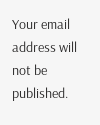Your email address will not be published.